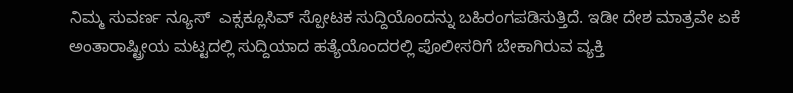ನಿಮ್ಮ ಸುವರ್ಣ ನ್ಯೂಸ್  ಎಕ್ಸಕ್ಲೂಸಿವ್ ಸ್ಪೋಟಕ ಸುದ್ದಿಯೊಂದನ್ನು ಬಹಿರಂಗಪಡಿಸುತ್ತಿದೆ. ಇಡೀ ದೇಶ ಮಾತ್ರವೇ ಏಕೆ ಅಂತಾರಾಷ್ಟ್ರೀಯ ಮಟ್ಟದಲ್ಲಿ ಸುದ್ದಿಯಾದ ಹತ್ಯೆಯೊಂದರಲ್ಲಿ ಪೊಲೀಸರಿಗೆ ಬೇಕಾಗಿರುವ ವ್ಯಕ್ತಿ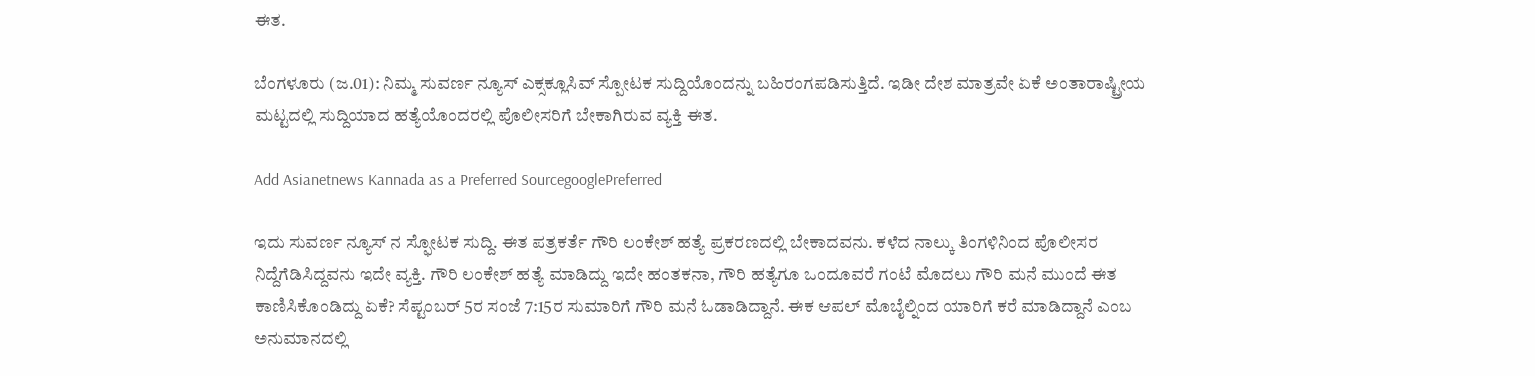ಈತ.

ಬೆಂಗಳೂರು (ಜ.01): ನಿಮ್ಮ ಸುವರ್ಣ ನ್ಯೂಸ್ ಎಕ್ಸಕ್ಲೂಸಿವ್ ಸ್ಪೋಟಕ ಸುದ್ದಿಯೊಂದನ್ನು ಬಹಿರಂಗಪಡಿಸುತ್ತಿದೆ. ಇಡೀ ದೇಶ ಮಾತ್ರವೇ ಏಕೆ ಅಂತಾರಾಷ್ಟ್ರೀಯ ಮಟ್ಟದಲ್ಲಿ ಸುದ್ದಿಯಾದ ಹತ್ಯೆಯೊಂದರಲ್ಲಿ ಪೊಲೀಸರಿಗೆ ಬೇಕಾಗಿರುವ ವ್ಯಕ್ತಿ ಈತ.

Add Asianetnews Kannada as a Preferred SourcegooglePreferred

ಇದು ಸುವರ್ಣ ನ್ಯೂಸ್ ನ ಸ್ಫೋಟಕ ಸುದ್ದಿ. ಈತ ಪತ್ರಕರ್ತೆ ಗೌರಿ ಲಂಕೇಶ್ ಹತ್ಯೆ ಪ್ರಕರಣದಲ್ಲಿ ಬೇಕಾದವನು. ಕಳೆದ ನಾಲ್ಕು ತಿಂಗಳಿನಿಂದ ಪೊಲೀಸರ ನಿದ್ದೆಗೆಡಿಸಿದ್ದವನು ಇದೇ ವ್ಯಕ್ತಿ. ಗೌರಿ ಲಂಕೇಶ್ ಹತ್ಯೆ ಮಾಡಿದ್ದು ಇದೇ ಹಂತಕನಾ, ಗೌರಿ ಹತ್ಯೆಗೂ ಒಂದೂವರೆ ಗಂಟೆ ಮೊದಲು ಗೌರಿ ಮನೆ ಮುಂದೆ ಈತ ಕಾಣಿಸಿಕೊಂಡಿದ್ದು ಏಕೆ? ಸೆಪ್ಟಂಬರ್ 5ರ ಸಂಜೆ 7:15ರ ಸುಮಾರಿಗೆ ಗೌರಿ ಮನೆ ಓಡಾಡಿದ್ದಾನೆ. ಈಕ ಆಪಲ್ ಮೊಬೈಲ್ನಿಂದ ಯಾರಿಗೆ ಕರೆ ಮಾಡಿದ್ದಾನೆ ಎಂಬ ಅನುಮಾನದಲ್ಲಿ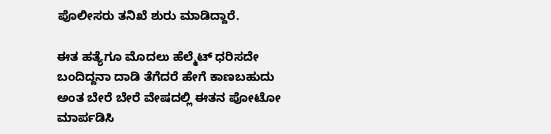ಪೊಲೀಸರು ತನಿಖೆ ಶುರು ಮಾಡಿದ್ದಾರೆ.

ಈತ ಹತ್ಯೆಗೂ ಮೊದಲು ಹೆಲ್ಮೆಟ್ ಧರಿಸದೇ ಬಂದಿದ್ದನಾ ದಾಡಿ ತೆಗೆದರೆ ಹೇಗೆ ಕಾಣಬಹುದು ಅಂತ ಬೇರೆ ಬೇರೆ ವೇಷದಲ್ಲಿ ಈತನ ಪೋಟೋ ಮಾರ್ಪಡಿಸಿ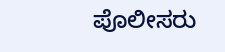ಪೊಲೀಸರು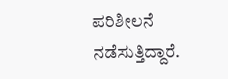ಪರಿಶೀಲನೆ ನಡೆಸುತ್ತಿದ್ದಾರೆ.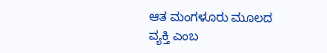ಆತ ಮಂಗಳೂರು ಮೂಲದ ವ್ಯಕ್ತಿ ಎಂಬ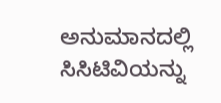ಅನುಮಾನದಲ್ಲಿ ಸಿಸಿಟಿವಿಯನ್ನು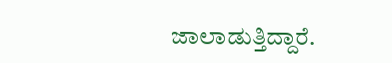ಜಾಲಾಡುತ್ತಿದ್ದಾರೆ.